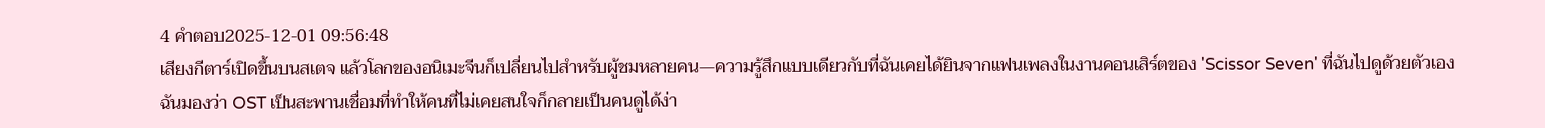4 คำตอบ2025-12-01 09:56:48
เสียงกีตาร์เปิดขึ้นบนสเตจ แล้วโลกของอนิเมะจีนก็เปลี่ยนไปสำหรับผู้ชมหลายคน—ความรู้สึกแบบเดียวกับที่ฉันเคยได้ยินจากแฟนเพลงในงานคอนเสิร์ตของ 'Scissor Seven' ที่ฉันไปดูด้วยตัวเอง
ฉันมองว่า OST เป็นสะพานเชื่อมที่ทำให้คนที่ไม่เคยสนใจก็กลายเป็นคนดูได้ง่า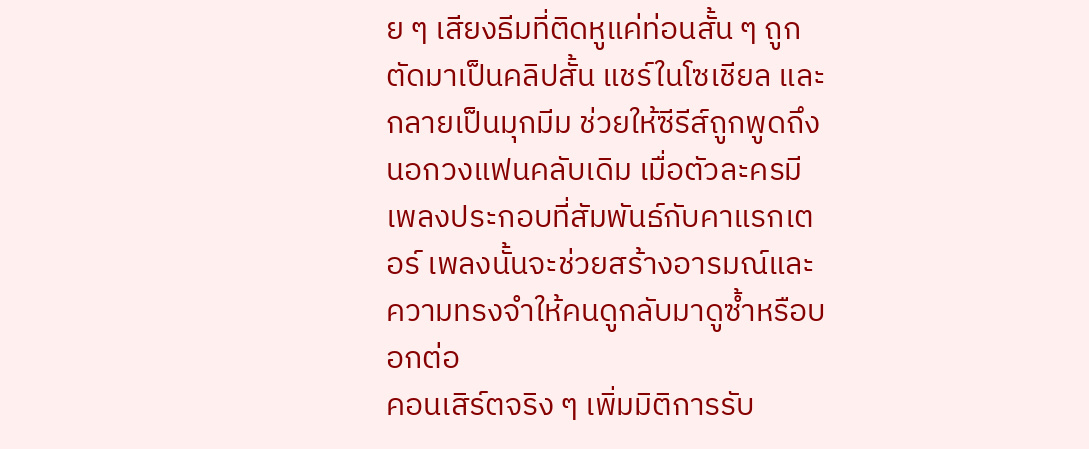ย ๆ เสียงธีมที่ติดหูแค่ท่อนสั้น ๆ ถูกตัดมาเป็นคลิปสั้น แชร์ในโซเชียล และกลายเป็นมุกมีม ช่วยให้ซีรีส์ถูกพูดถึงนอกวงแฟนคลับเดิม เมื่อตัวละครมีเพลงประกอบที่สัมพันธ์กับคาแรกเตอร์ เพลงนั้นจะช่วยสร้างอารมณ์และความทรงจำให้คนดูกลับมาดูซ้ำหรือบอกต่อ
คอนเสิร์ตจริง ๆ เพิ่มมิติการรับ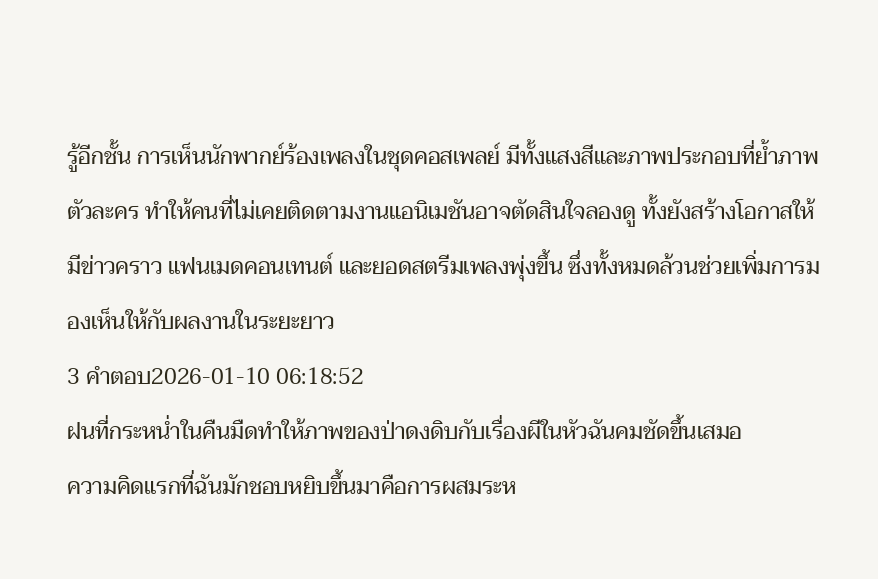รู้อีกชั้น การเห็นนักพากย์ร้องเพลงในชุดคอสเพลย์ มีทั้งแสงสีและภาพประกอบที่ย้ำภาพตัวละคร ทำให้คนที่ไม่เคยติดตามงานแอนิเมชันอาจตัดสินใจลองดู ทั้งยังสร้างโอกาสให้มีข่าวคราว แฟนเมดคอนเทนต์ และยอดสตรีมเพลงพุ่งขึ้น ซึ่งทั้งหมดล้วนช่วยเพิ่มการมองเห็นให้กับผลงานในระยะยาว
3 คำตอบ2026-01-10 06:18:52
ฝนที่กระหน่ำในคืนมืดทำให้ภาพของป่าดงดิบกับเรื่องผีในหัวฉันคมชัดขึ้นเสมอ
ความคิดแรกที่ฉันมักชอบหยิบขึ้นมาคือการผสมระห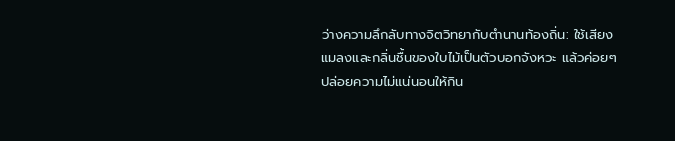ว่างความลึกลับทางจิตวิทยากับตำนานท้องถิ่น: ใช้เสียงแมลงและกลิ่นชื้นของใบไม้เป็นตัวบอกจังหวะ แล้วค่อยๆ ปล่อยความไม่แน่นอนให้กิน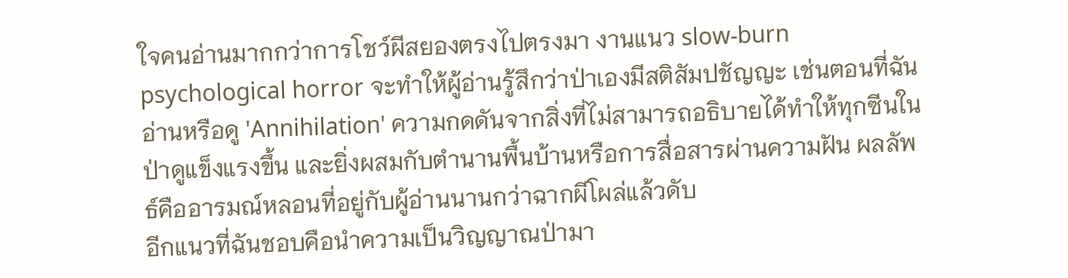ใจคนอ่านมากกว่าการโชว์ผีสยองตรงไปตรงมา งานแนว slow-burn psychological horror จะทำให้ผู้อ่านรู้สึกว่าป่าเองมีสติสัมปชัญญะ เช่นตอนที่ฉันอ่านหรือดู 'Annihilation' ความกดดันจากสิ่งที่ไม่สามารถอธิบายได้ทำให้ทุกซีนในป่าดูแข็งแรงขึ้น และยิ่งผสมกับตำนานพื้นบ้านหรือการสื่อสารผ่านความฝัน ผลลัพธ์คืออารมณ์หลอนที่อยู่กับผู้อ่านนานกว่าฉากผีโผล่แล้วดับ
อีกแนวที่ฉันชอบคือนำความเป็นวิญญาณป่ามา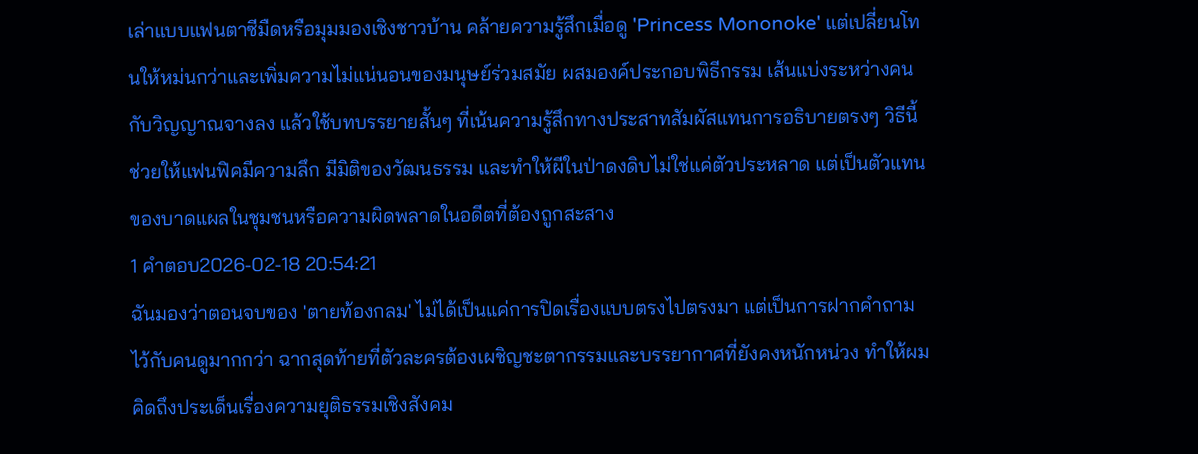เล่าแบบแฟนตาซีมืดหรือมุมมองเชิงชาวบ้าน คล้ายความรู้สึกเมื่อดู 'Princess Mononoke' แต่เปลี่ยนโทนให้หม่นกว่าและเพิ่มความไม่แน่นอนของมนุษย์ร่วมสมัย ผสมองค์ประกอบพิธีกรรม เส้นแบ่งระหว่างคนกับวิญญาณจางลง แล้วใช้บทบรรยายสั้นๆ ที่เน้นความรู้สึกทางประสาทสัมผัสแทนการอธิบายตรงๆ วิธีนี้ช่วยให้แฟนฟิคมีความลึก มีมิติของวัฒนธรรม และทำให้ผีในป่าดงดิบไม่ใช่แค่ตัวประหลาด แต่เป็นตัวแทนของบาดแผลในชุมชนหรือความผิดพลาดในอดีตที่ต้องถูกสะสาง
1 คำตอบ2026-02-18 20:54:21
ฉันมองว่าตอนจบของ 'ตายท้องกลม' ไม่ได้เป็นแค่การปิดเรื่องแบบตรงไปตรงมา แต่เป็นการฝากคำถามไว้กับคนดูมากกว่า ฉากสุดท้ายที่ตัวละครต้องเผชิญชะตากรรมและบรรยากาศที่ยังคงหนักหน่วง ทำให้ผมคิดถึงประเด็นเรื่องความยุติธรรมเชิงสังคม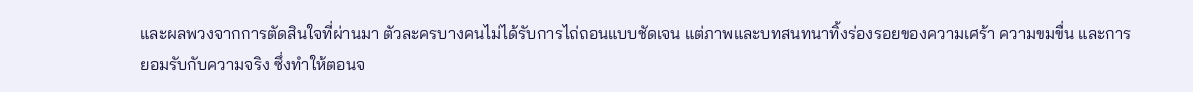และผลพวงจากการตัดสินใจที่ผ่านมา ตัวละครบางคนไม่ได้รับการไถ่ถอนแบบชัดเจน แต่ภาพและบทสนทนาทิ้งร่องรอยของความเศร้า ความขมขื่น และการยอมรับกับความจริง ซึ่งทำให้ตอนจ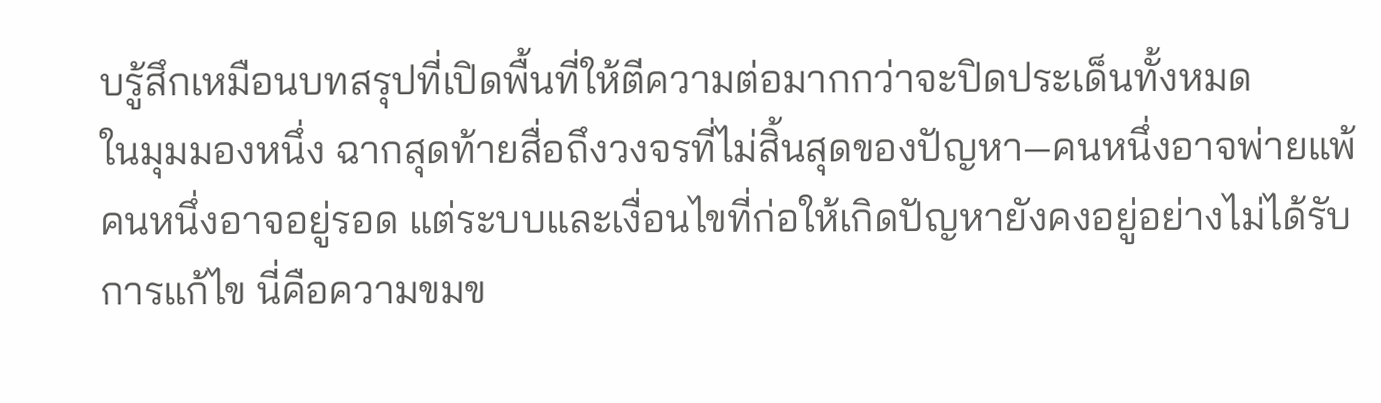บรู้สึกเหมือนบทสรุปที่เปิดพื้นที่ให้ตีความต่อมากกว่าจะปิดประเด็นทั้งหมด
ในมุมมองหนึ่ง ฉากสุดท้ายสื่อถึงวงจรที่ไม่สิ้นสุดของปัญหา—คนหนึ่งอาจพ่ายแพ้ คนหนึ่งอาจอยู่รอด แต่ระบบและเงื่อนไขที่ก่อให้เกิดปัญหายังคงอยู่อย่างไม่ได้รับการแก้ไข นี่คือความขมข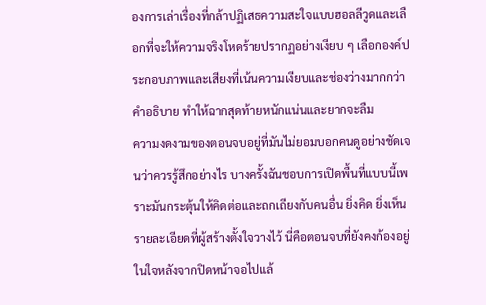องการเล่าเรื่องที่กล้าปฏิเสธความสะใจแบบฮอลลีวูดและเลือกที่จะให้ความจริงโหดร้ายปรากฏอย่างเงียบ ๆ เลือกองค์ประกอบภาพและเสียงที่เน้นความเงียบและช่องว่างมากกว่าคำอธิบาย ทำให้ฉากสุดท้ายหนักแน่นและยากจะลืม
ความงดงามของตอนจบอยู่ที่มันไม่ยอมบอกคนดูอย่างชัดเจนว่าควรรู้สึกอย่างไร บางครั้งฉันชอบการเปิดพื้นที่แบบนี้เพราะมันกระตุ้นให้คิดต่อและถกเถียงกับคนอื่น ยิ่งคิด ยิ่งเห็นรายละเอียดที่ผู้สร้างตั้งใจวางไว้ นี่คือตอนจบที่ยังคงก้องอยู่ในใจหลังจากปิดหน้าจอไปแล้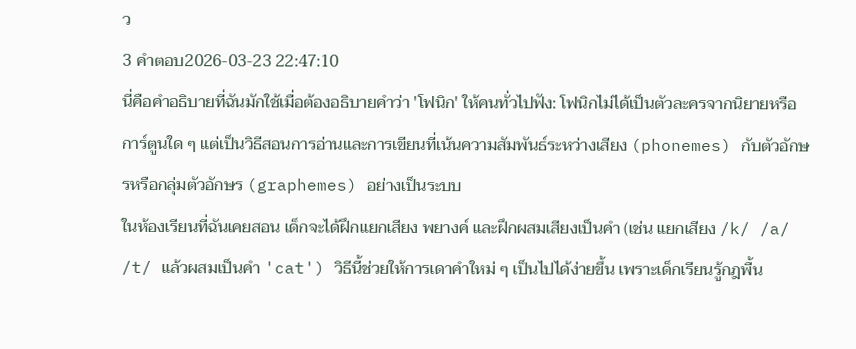ว
3 คำตอบ2026-03-23 22:47:10
นี่คือคำอธิบายที่ฉันมักใช้เมื่อต้องอธิบายคำว่า 'โฟนิก' ให้คนทั่วไปฟัง: โฟนิกไม่ได้เป็นตัวละครจากนิยายหรือการ์ตูนใด ๆ แต่เป็นวิธีสอนการอ่านและการเขียนที่เน้นความสัมพันธ์ระหว่างเสียง (phonemes) กับตัวอักษรหรือกลุ่มตัวอักษร (graphemes) อย่างเป็นระบบ
ในห้องเรียนที่ฉันเคยสอน เด็กจะได้ฝึกแยกเสียง พยางค์ และฝึกผสมเสียงเป็นคำ (เช่น แยกเสียง /k/ /a/ /t/ แล้วผสมเป็นคำ 'cat') วิธีนี้ช่วยให้การเดาคำใหม่ ๆ เป็นไปได้ง่ายขึ้น เพราะเด็กเรียนรู้กฎพื้น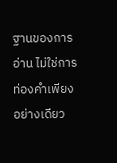ฐานของการอ่าน ไม่ใช่การท่องคำเพียงอย่างเดียว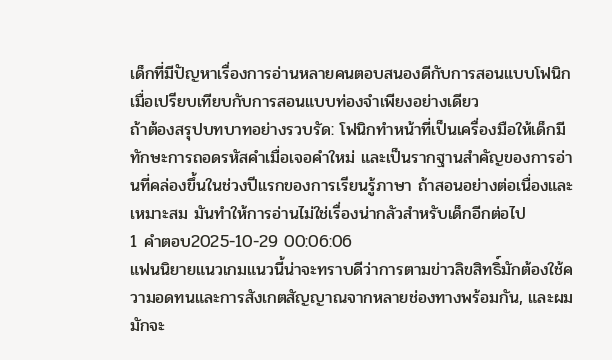เด็กที่มีปัญหาเรื่องการอ่านหลายคนตอบสนองดีกับการสอนแบบโฟนิกเมื่อเปรียบเทียบกับการสอนแบบท่องจำเพียงอย่างเดียว
ถ้าต้องสรุปบทบาทอย่างรวบรัด: โฟนิกทำหน้าที่เป็นเครื่องมือให้เด็กมีทักษะการถอดรหัสคำเมื่อเจอคำใหม่ และเป็นรากฐานสำคัญของการอ่านที่คล่องขึ้นในช่วงปีแรกของการเรียนรู้ภาษา ถ้าสอนอย่างต่อเนื่องและเหมาะสม มันทำให้การอ่านไม่ใช่เรื่องน่ากลัวสำหรับเด็กอีกต่อไป
1 คำตอบ2025-10-29 00:06:06
แฟนนิยายแนวเกมแนวนี้น่าจะทราบดีว่าการตามข่าวลิขสิทธิ์มักต้องใช้ความอดทนและการสังเกตสัญญาณจากหลายช่องทางพร้อมกัน, และผมมักจะ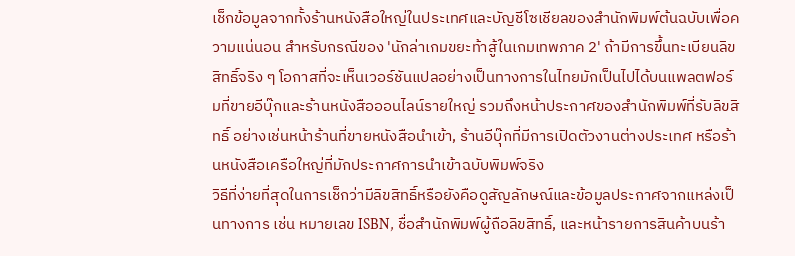เช็กข้อมูลจากทั้งร้านหนังสือใหญ่ในประเทศและบัญชีโซเชียลของสำนักพิมพ์ต้นฉบับเพื่อความแน่นอน สำหรับกรณีของ 'นักล่าเกมขยะท้าสู้ในเกมเทพภาค 2' ถ้ามีการขึ้นทะเบียนลิขสิทธิ์จริง ๆ โอกาสที่จะเห็นเวอร์ชันแปลอย่างเป็นทางการในไทยมักเป็นไปได้บนแพลตฟอร์มที่ขายอีบุ๊กและร้านหนังสือออนไลน์รายใหญ่ รวมถึงหน้าประกาศของสำนักพิมพ์ที่รับลิขสิทธิ์ อย่างเช่นหน้าร้านที่ขายหนังสือนำเข้า, ร้านอีบุ๊กที่มีการเปิดตัวงานต่างประเทศ หรือร้านหนังสือเครือใหญ่ที่มักประกาศการนำเข้าฉบับพิมพ์จริง
วิธีที่ง่ายที่สุดในการเช็กว่ามีลิขสิทธิ์หรือยังคือดูสัญลักษณ์และข้อมูลประกาศจากแหล่งเป็นทางการ เช่น หมายเลข ISBN, ชื่อสำนักพิมพ์ผู้ถือลิขสิทธิ์, และหน้ารายการสินค้าบนร้า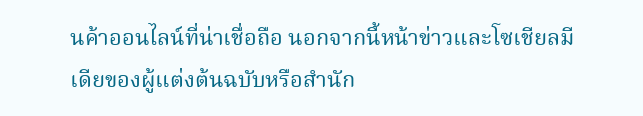นค้าออนไลน์ที่น่าเชื่อถือ นอกจากนี้หน้าข่าวและโซเชียลมีเดียของผู้แต่งต้นฉบับหรือสำนัก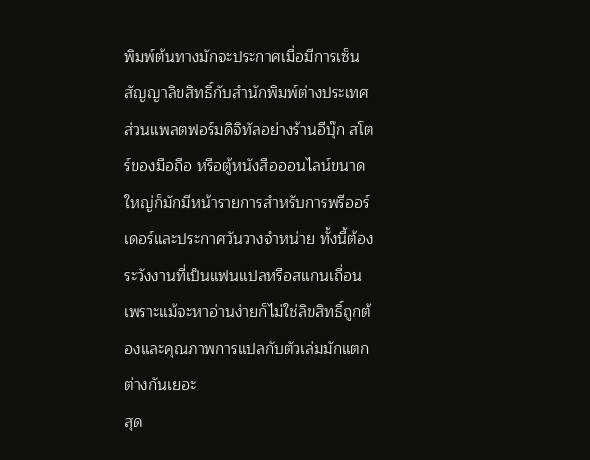พิมพ์ต้นทางมักจะประกาศเมื่อมีการเซ็นสัญญาลิขสิทธิ์กับสำนักพิมพ์ต่างประเทศ ส่วนแพลตฟอร์มดิจิทัลอย่างร้านอีบุ๊ก สโตร์ของมือถือ หรือตู้หนังสือออนไลน์ขนาดใหญ่ก็มักมีหน้ารายการสำหรับการพรีออร์เดอร์และประกาศวันวางจำหน่าย ทั้งนี้ต้องระวังงานที่เป็นแฟนแปลหรือสแกนเถื่อน เพราะแม้จะหาอ่านง่ายก็ไม่ใช่ลิขสิทธิ์ถูกต้องและคุณภาพการแปลกับตัวเล่มมักแตกต่างกันเยอะ
สุด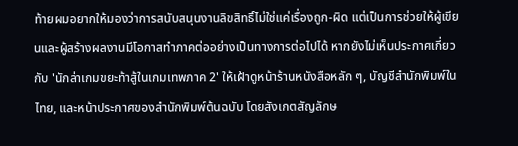ท้ายผมอยากให้มองว่าการสนับสนุนงานลิขสิทธิ์ไม่ใช่แค่เรื่องถูก-ผิด แต่เป็นการช่วยให้ผู้เขียนและผู้สร้างผลงานมีโอกาสทำภาคต่ออย่างเป็นทางการต่อไปได้ หากยังไม่เห็นประกาศเกี่ยวกับ 'นักล่าเกมขยะท้าสู้ในเกมเทพภาค 2' ให้เฝ้าดูหน้าร้านหนังสือหลัก ๆ, บัญชีสำนักพิมพ์ในไทย, และหน้าประกาศของสำนักพิมพ์ต้นฉบับ โดยสังเกตสัญลักษ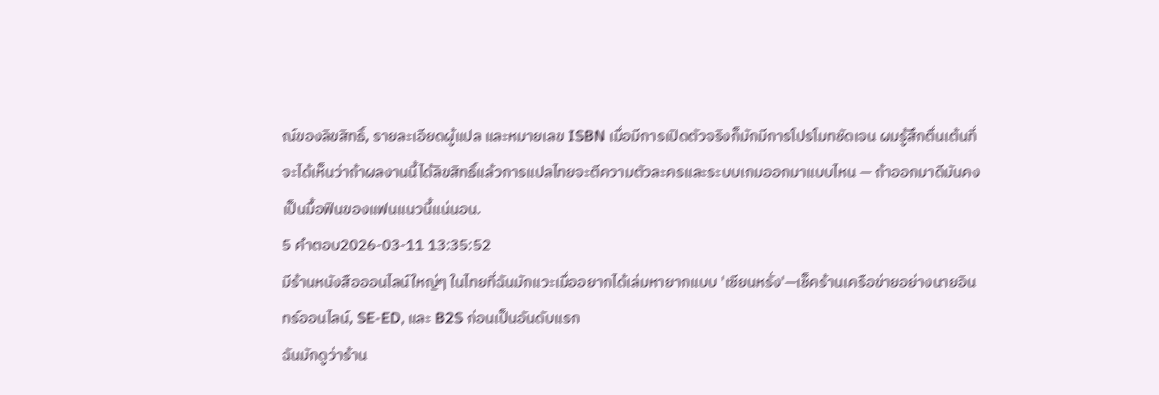ณ์ของลิขสิทธิ์, รายละเอียดผู้แปล และหมายเลข ISBN เมื่อมีการเปิดตัวจริงก็มักมีการโปรโมทชัดเจน ผมรู้สึกตื่นเต้นที่จะได้เห็นว่าถ้าผลงานนี้ได้ลิขสิทธิ์แล้วการแปลไทยจะตีความตัวละครและระบบเกมออกมาแบบไหน — ถ้าออกมาดีมันคงเป็นมื้อฟินของแฟนแนวนี้แน่นอน.
5 คำตอบ2026-03-11 13:35:52
มีร้านหนังสือออนไลน์ใหญ่ๆ ในไทยที่ฉันมักแวะเมื่ออยากได้เล่มหายากแบบ 'เซียนหรั่ง'—เช็คร้านเครือข่ายอย่างนายอินทร์ออนไลน์, SE-ED, และ B2S ก่อนเป็นอันดับแรก
ฉันมักดูว่าร้าน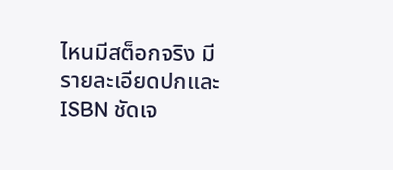ไหนมีสต็อกจริง มีรายละเอียดปกและ ISBN ชัดเจ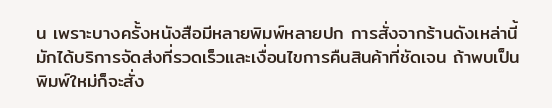น เพราะบางครั้งหนังสือมีหลายพิมพ์หลายปก การสั่งจากร้านดังเหล่านี้มักได้บริการจัดส่งที่รวดเร็วและเงื่อนไขการคืนสินค้าที่ชัดเจน ถ้าพบเป็นพิมพ์ใหม่ก็จะสั่ง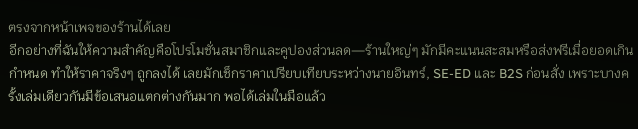ตรงจากหน้าเพจของร้านได้เลย
อีกอย่างที่ฉันให้ความสำคัญคือโปรโมชั่นสมาชิกและคูปองส่วนลด—ร้านใหญ่ๆ มักมีคะแนนสะสมหรือส่งฟรีเมื่อยอดเกินกำหนด ทำให้ราคาจริงๆ ถูกลงได้ เลยมักเช็กราคาเปรียบเทียบระหว่างนายอินทร์, SE-ED และ B2S ก่อนสั่ง เพราะบางครั้งเล่มเดียวกันมีข้อเสนอแตกต่างกันมาก พอได้เล่มในมือแล้ว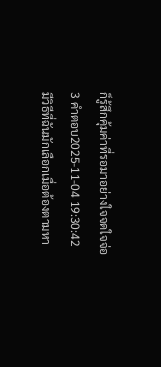ก็รู้สึกคุ้มค่าที่รอมาอย่างใจจดใจจ่อ
3 คำตอบ2025-11-04 19:30:42
มีวิธีที่ฉันมักเลือกเมื่อต้องตามหา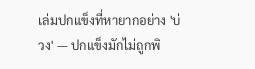เล่มปกแข็งที่หายากอย่าง 'บ่วง' — ปกแข็งมักไม่ถูกพิ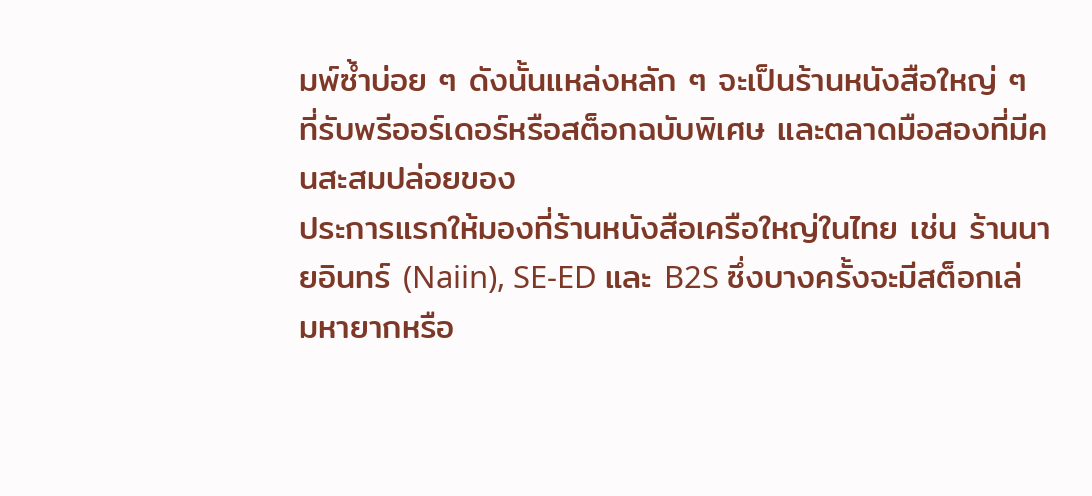มพ์ซ้ำบ่อย ๆ ดังนั้นแหล่งหลัก ๆ จะเป็นร้านหนังสือใหญ่ ๆ ที่รับพรีออร์เดอร์หรือสต็อกฉบับพิเศษ และตลาดมือสองที่มีคนสะสมปล่อยของ
ประการแรกให้มองที่ร้านหนังสือเครือใหญ่ในไทย เช่น ร้านนายอินทร์ (Naiin), SE-ED และ B2S ซึ่งบางครั้งจะมีสต็อกเล่มหายากหรือ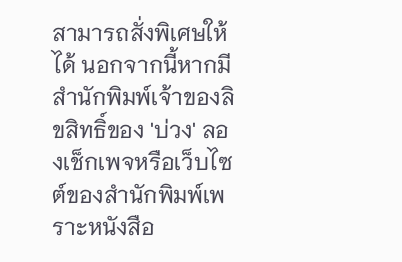สามารถสั่งพิเศษให้ได้ นอกจากนี้หากมีสำนักพิมพ์เจ้าของลิขสิทธิ์ของ 'บ่วง' ลองเช็กเพจหรือเว็บไซต์ของสำนักพิมพ์เพราะหนังสือ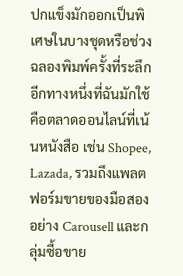ปกแข็งมักออกเป็นพิเศษในบางชุดหรือช่วงฉลองพิมพ์ครั้งที่ระลึก
อีกทางหนึ่งที่ฉันมักใช้คือตลาดออนไลน์ที่เน้นหนังสือ เช่น Shopee, Lazada, รวมถึงแพลตฟอร์มขายของมือสองอย่าง Carousell และกลุ่มซื้อขาย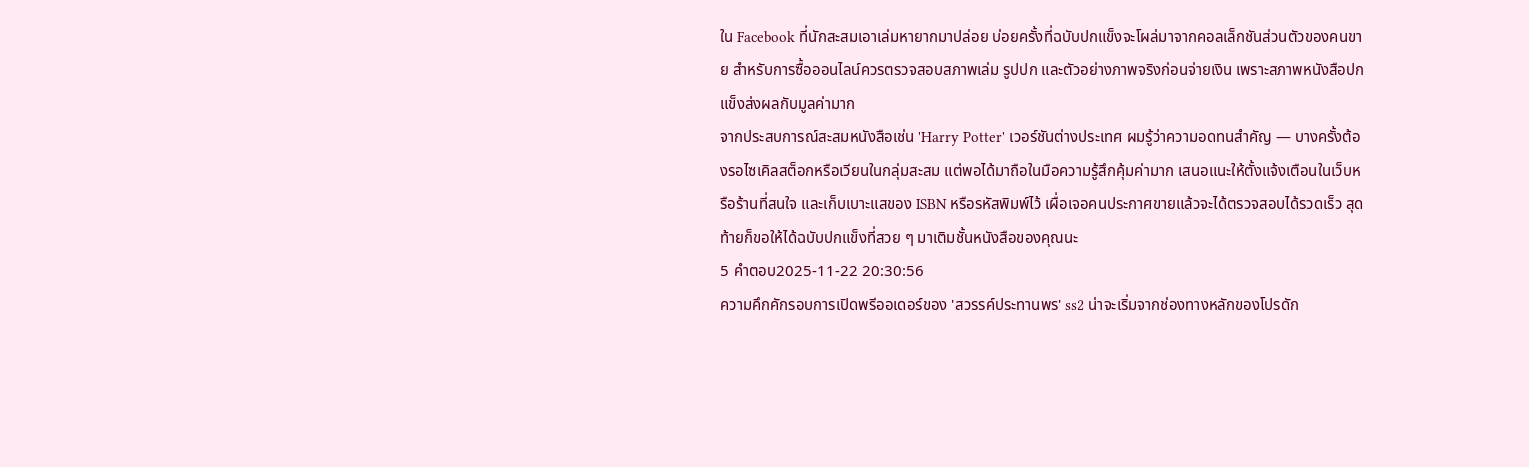ใน Facebook ที่นักสะสมเอาเล่มหายากมาปล่อย บ่อยครั้งที่ฉบับปกแข็งจะโผล่มาจากคอลเล็กชันส่วนตัวของคนขาย สำหรับการซื้อออนไลน์ควรตรวจสอบสภาพเล่ม รูปปก และตัวอย่างภาพจริงก่อนจ่ายเงิน เพราะสภาพหนังสือปกแข็งส่งผลกับมูลค่ามาก
จากประสบการณ์สะสมหนังสือเช่น 'Harry Potter' เวอร์ชันต่างประเทศ ผมรู้ว่าความอดทนสำคัญ — บางครั้งต้องรอไซเคิลสต็อกหรือเวียนในกลุ่มสะสม แต่พอได้มาถือในมือความรู้สึกคุ้มค่ามาก เสนอแนะให้ตั้งแจ้งเตือนในเว็บหรือร้านที่สนใจ และเก็บเบาะแสของ ISBN หรือรหัสพิมพ์ไว้ เผื่อเจอคนประกาศขายแล้วจะได้ตรวจสอบได้รวดเร็ว สุดท้ายก็ขอให้ได้ฉบับปกแข็งที่สวย ๆ มาเติมชั้นหนังสือของคุณนะ
5 คำตอบ2025-11-22 20:30:56
ความคึกคักรอบการเปิดพรีออเดอร์ของ 'สวรรค์ประทานพร' ss2 น่าจะเริ่มจากช่องทางหลักของโปรดัก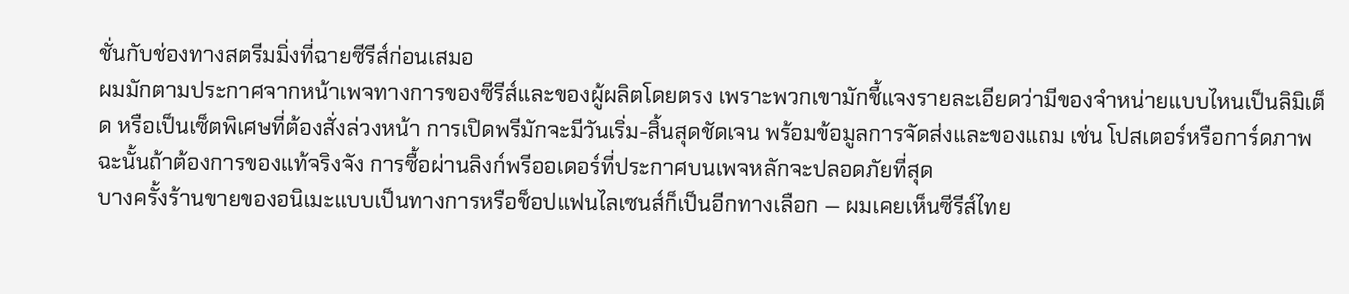ชั่นกับช่องทางสตรีมมิ่งที่ฉายซีรีส์ก่อนเสมอ
ผมมักตามประกาศจากหน้าเพจทางการของซีรีส์และของผู้ผลิตโดยตรง เพราะพวกเขามักชี้แจงรายละเอียดว่ามีของจำหน่ายแบบไหนเป็นลิมิเต็ด หรือเป็นเซ็ตพิเศษที่ต้องสั่งล่วงหน้า การเปิดพรีมักจะมีวันเริ่ม-สิ้นสุดชัดเจน พร้อมข้อมูลการจัดส่งและของแถม เช่น โปสเตอร์หรือการ์ดภาพ ฉะนั้นถ้าต้องการของแท้จริงจัง การซื้อผ่านลิงก์พรีออเดอร์ที่ประกาศบนเพจหลักจะปลอดภัยที่สุด
บางครั้งร้านขายของอนิเมะแบบเป็นทางการหรือช็อปแฟนไลเซนส์ก็เป็นอีกทางเลือก — ผมเคยเห็นซีรีส์ไทย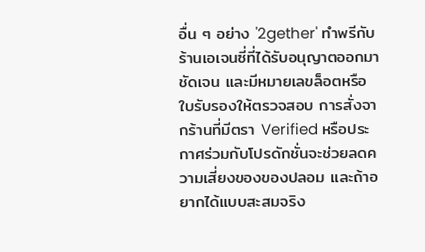อื่น ๆ อย่าง '2gether' ทำพรีกับร้านเอเจนซี่ที่ได้รับอนุญาตออกมาชัดเจน และมีหมายเลขล็อตหรือใบรับรองให้ตรวจสอบ การสั่งจากร้านที่มีตรา Verified หรือประกาศร่วมกับโปรดักชั่นจะช่วยลดความเสี่ยงของของปลอม และถ้าอยากได้แบบสะสมจริง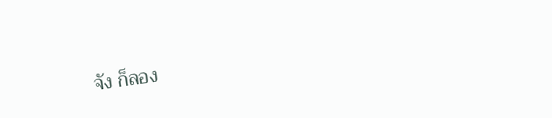จัง ก็ลอง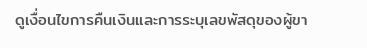ดูเงื่อนไขการคืนเงินและการระบุเลขพัสดุของผู้ขา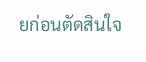ยก่อนตัดสินใจ